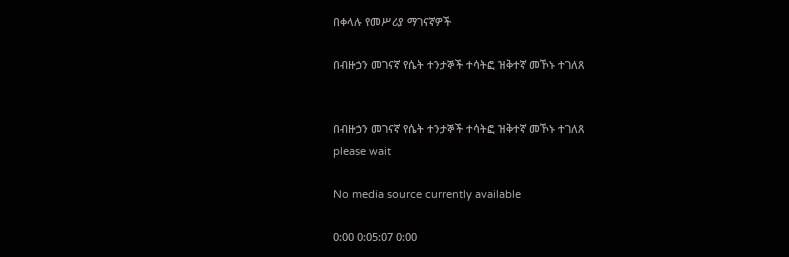በቀላሉ የመሥሪያ ማገናኛዎች

በብዙኃን መገናኛ የሴት ተንታኞች ተሳትፎ ዝቅተኛ መኾኑ ተገለጸ


በብዙኃን መገናኛ የሴት ተንታኞች ተሳትፎ ዝቅተኛ መኾኑ ተገለጸ
please wait

No media source currently available

0:00 0:05:07 0:00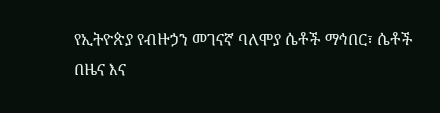የኢትዮጵያ የብዙኃን መገናኛ ባለሞያ ሴቶች ማኅበር፣ ሴቶች በዜና እና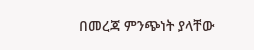በመረጃ ምንጭነት ያላቸው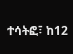ተሳትፎ፣ ከ12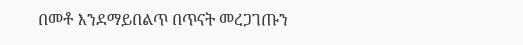በመቶ እንደማይበልጥ በጥናት መረጋገጡን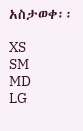አስታወቀ፡፡

XS
SM
MD
LG